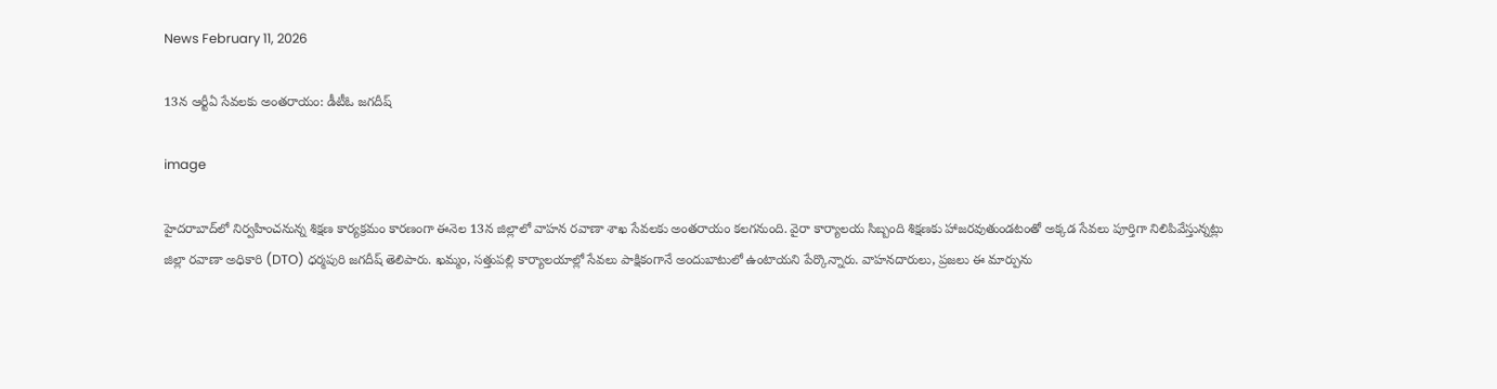News February 11, 2026

13న ఆర్టీఏ సేవలకు అంతరాయం: డీటీఓ జగదీష్

image

హైదరాబాద్‌లో నిర్వహించనున్న శిక్షణ కార్యక్రమం కారణంగా ఈనెల 13న జిల్లాలో వాహన రవాణా శాఖ సేవలకు అంతరాయం కలగనుంది. వైరా కార్యాలయ సిబ్బంది శిక్షణకు హాజరవుతుండటంతో అక్కడ సేవలు పూర్తిగా నిలిపివేస్తున్నట్లు జిల్లా రవాణా అధికారి (DTO) ధర్మపురి జగదీష్ తెలిపారు. ఖమ్మం, సత్తుపల్లి కార్యాలయాల్లో సేవలు పాక్షికంగానే అందుబాటులో ఉంటాయని పేర్కొన్నారు. వాహనదారులు, ప్రజలు ఈ మార్పును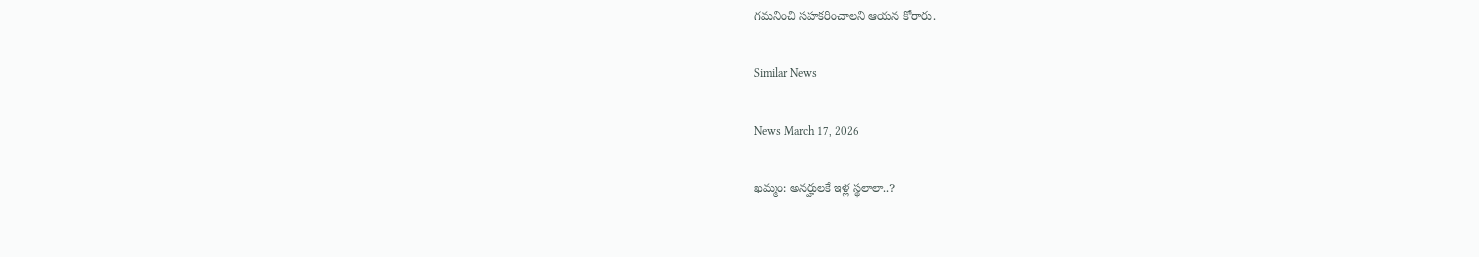గమనించి సహకరించాలని ఆయన కోరారు.

Similar News

News March 17, 2026

ఖమ్మం: అనర్హులకే ఇళ్ల స్థలాలా..?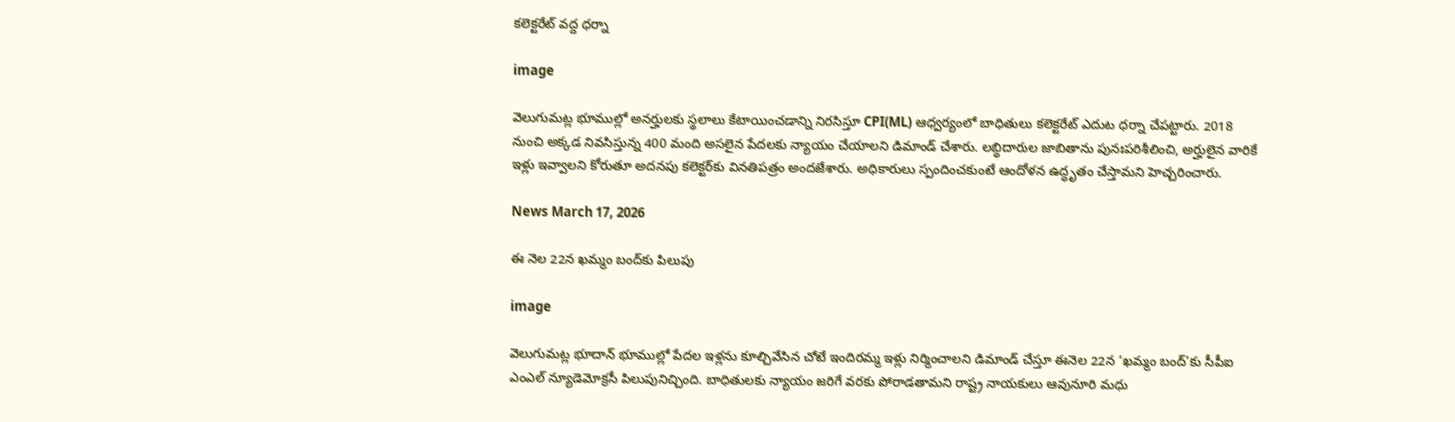కలెక్టరేట్ వద్ద ధర్నా

image

వెలుగుమట్ల భూముల్లో అనర్హులకు స్థలాలు కేటాయించడాన్ని నిరసిస్తూ CPI(ML) ఆధ్వర్యంలో బాధితులు కలెక్టరేట్ ఎదుట ధర్నా చేపట్టారు. 2018 నుంచి అక్కడ నివసిస్తున్న 400 మంది అసలైన పేదలకు న్యాయం చేయాలని డిమాండ్ చేశారు. లబ్ధిదారుల జాబితాను పునఃపరిశీలించి, అర్హులైన వారికే ఇళ్లు ఇవ్వాలని కోరుతూ అదనపు కలెక్టర్‌కు వినతిపత్రం అందజేశారు. అధికారులు స్పందించకుంటే ఆందోళన ఉద్ధృతం చేస్తామని హెచ్చరించారు.

News March 17, 2026

ఈ నెల 22న ఖమ్మం బంద్‌కు పిలుపు

image

వెలుగుమట్ల భూదాన్ భూముల్లో పేదల ఇళ్లను కూల్చివేసిన చోటే ఇందిరమ్మ ఇళ్లు నిర్మించాలని డిమాండ్ చేస్తూ ఈనెల 22న ‘ఖమ్మం బంద్’కు సీపీఐ ఎంఎల్ న్యూడెమోక్రసీ పిలుపునిచ్చింది. బాధితులకు న్యాయం జరిగే వరకు పోరాడతామని రాష్ట్ర నాయకులు ఆవునూరి మధు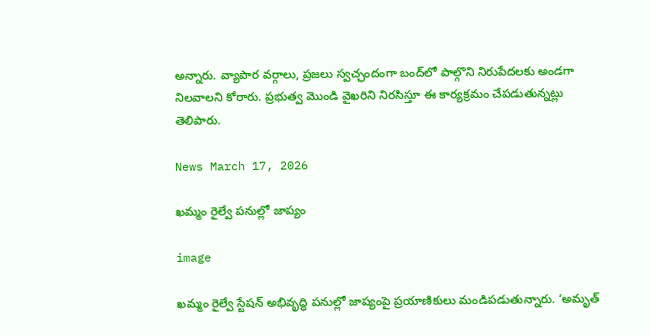అన్నారు. వ్యాపార వర్గాలు, ప్రజలు స్వచ్ఛందంగా బంద్‌లో పాల్గొని నిరుపేదలకు అండగా నిలవాలని కోరారు. ప్రభుత్వ మొండి వైఖరిని నిరసిస్తూ ఈ కార్యక్రమం చేపడుతున్నట్లు తెలిపారు.

News March 17, 2026

ఖమ్మం రైల్వే పనుల్లో జాప్యం

image

ఖమ్మం రైల్వే స్టేషన్ అభివృద్ధి పనుల్లో జాప్యంపై ప్రయాణికులు మండిపడుతున్నారు. ‘అమృత్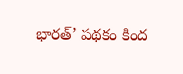భారత్’ పథకం కింద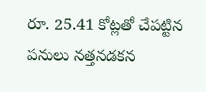రూ. 25.41 కోట్లతో చేపట్టిన పనులు నత్తనడకన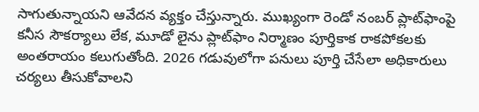సాగుతున్నాయని ఆవేదన వ్యక్తం చేస్తున్నారు. ముఖ్యంగా రెండో నంబర్ ప్లాట్‌ఫాంపై కనీస సౌకర్యాలు లేక, మూడో లైను ప్లాట్‌ఫాం నిర్మాణం పూర్తికాక రాకపోకలకు అంతరాయం కలుగుతోంది. 2026 గడువులోగా పనులు పూర్తి చేసేలా అధికారులు చర్యలు తీసుకోవాలని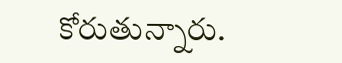కోరుతున్నారు.